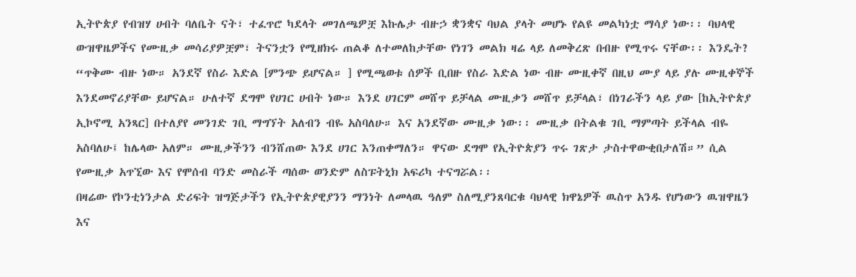ኢትዮጵያ የብዝሃ ሀብት ባለቤት ናት፣ ተፈጥሮ ካደላት መገለጫዎቿ እኩሌታ ብዙኃ ቋንቋና ባህል ያላት መሆኑ የልዩ መልካነቷ ማሳያ ነው፡፡ ባህላዊ ውዝዋዜዎችና የሙዚቃ መሳሪያዎቿም፣ ትናንቷን የሚዘክሩ ጠልቆ ለተመለከታቸው የነገን መልክ ዛሬ ላይ ለመቅረጽ በብዙ የሚጥሩ ናቸው፡፡ እንዴት?
“ጥቅሙ ብዙ ነው። አንደኛ የስራ እድል [ምንጭ ይሆናል። ] የሚጫወቱ ሰዎች ቢበዙ የስራ እድል ነው ብዙ ሙዚቀኛ በዚህ ሙያ ላይ ያሉ ሙዚቀኞች እንደመኖሪያቸው ይሆናል። ሁለተኛ ደግሞ የሀገር ሀብት ነው። እንደ ሀገርም መሸጥ ይቻላል ሙዚቃን መሸጥ ይቻላል፣ በነገራችን ላይ ያው [ከኢትዮጵያ ኢኮኖሚ አንጻር] በተለያየ መንገድ ገቢ ማግኘት አለብን ብዬ አስባለሁ። እና አንደኛው ሙዚቃ ነው፡፡ ሙዚቃ በትልቁ ገቢ ማምጣት ይችላል ብዬ አስባለሁ፤ ከሌላው አለም። ሙዚቃችንን ብንሸጠው እንደ ሀገር እንጠቀማለን። ዋናው ደግሞ የኢትዮጵያን ጥሩ ገጽታ ታስተዋውቂበታለሽ።” ሲል የሙዚቃ አጥኚው እና የሞሰብ ባንድ መስራች ጣሰው ወንድም ለስፑትኒክ አፍሪካ ተናግሯል፡፡
በዛሬው የኮንቲነንታል ድሪፍት ዝግጅታችን የኢትዮጵያዊያንን ማንነት ለመላዉ ዓለም ስለሚያንጸባርቁ ባህላዊ ክዋኔዎች ዉስጥ አንዱ የሆነውን ዉዝዋዜን እና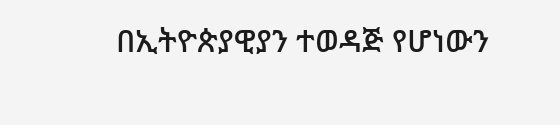በኢትዮጵያዊያን ተወዳጅ የሆነውን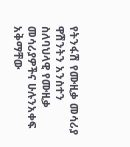የትንፋሽ የሙዚቃ መሳሪያ ዋሽንትን አንስተን ስለባህላዊ የሙዚቃ መሳሪያዎችና ሁሉንአቀፍ አቅማቸው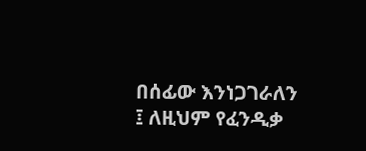በሰፊው እንነጋገራለን ፤ ለዚህም የፈንዲቃ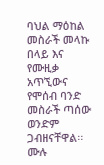ባህል ማዕከል መስራች መላኩ በላይ እና የሙዚቃ አጥኚውና የሞሰብ ባንድ መስራች ጣሰው ወንድም ጋብዘናቸዋል፡፡
ሙሉ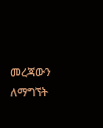መረጃውን ለማግኘት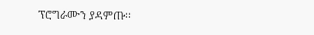ፕሮግራሙን ያዳምጡ፡፡